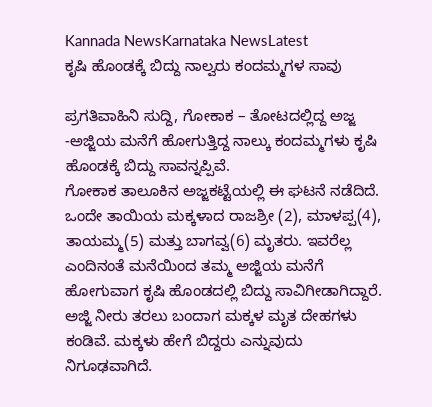Kannada NewsKarnataka NewsLatest
ಕೃಷಿ ಹೊಂಡಕ್ಕೆ ಬಿದ್ದು ನಾಲ್ವರು ಕಂದಮ್ಮಗಳ ಸಾವು

ಪ್ರಗತಿವಾಹಿನಿ ಸುದ್ದಿ, ಗೋಕಾಕ – ತೋಟದಲ್ಲಿದ್ದ ಅಜ್ಜ -ಅಜ್ಜಿಯ ಮನೆಗೆ ಹೋಗುತ್ತಿದ್ದ ನಾಲ್ಕು ಕಂದಮ್ಮಗಳು ಕೃಷಿ ಹೊಂಡಕ್ಕೆ ಬಿದ್ದು ಸಾವನ್ನಪ್ಪಿವೆ.
ಗೋಕಾಕ ತಾಲೂಕಿನ ಅಜ್ಜಕಟ್ಟೆಯಲ್ಲಿ ಈ ಘಟನೆ ನಡೆದಿದೆ. ಒಂದೇ ತಾಯಿಯ ಮಕ್ಕಳಾದ ರಾಜಶ್ರೀ (2), ಮಾಳಪ್ಪ(4), ತಾಯಮ್ಮ(5) ಮತ್ತು ಬಾಗವ್ವ(6) ಮೃತರು. ಇವರೆಲ್ಲ ಎಂದಿನಂತೆ ಮನೆಯಿಂದ ತಮ್ಮ ಅಜ್ಜಿಯ ಮನೆಗೆ ಹೋಗುವಾಗ ಕೃಷಿ ಹೊಂಡದಲ್ಲಿ ಬಿದ್ದು ಸಾವಿಗೀಡಾಗಿದ್ದಾರೆ.
ಅಜ್ಜಿ ನೀರು ತರಲು ಬಂದಾಗ ಮಕ್ಕಳ ಮೃತ ದೇಹಗಳು ಕಂಡಿವೆ. ಮಕ್ಕಳು ಹೇಗೆ ಬಿದ್ದರು ಎನ್ನುವುದು ನಿಗೂಢವಾಗಿದೆ.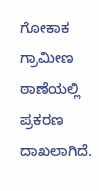ಗೋಕಾಕ ಗ್ರಾಮೀಣ ಠಾಣೆಯಲ್ಲಿ ಪ್ರಕರಣ ದಾಖಲಾಗಿದೆ.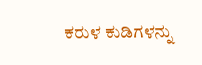ಕರುಳ ಕುಡಿಗಳನ್ನು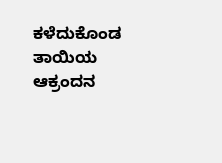ಕಳೆದುಕೊಂಡ ತಾಯಿಯ ಆಕ್ರಂದನ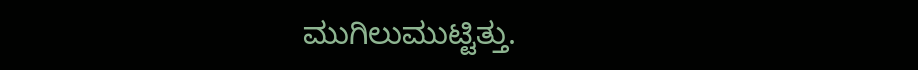ಮುಗಿಲುಮುಟ್ಟಿತ್ತು.